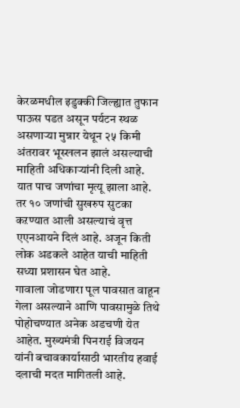केरळमधील इडुक्की जिल्ह्यात तुफान पाऊस पडत असून पर्यटन स्थळ असणाऱ्या मुन्नार येथून २५ किमी अंतरावर भूस्खलन झालं असल्याची माहिती अधिकाऱ्यांनी दिली आहे. यात पाच जणांचा मृत्यू झाला आहे. तर १० जणांची सुखरुप सुटका कऱण्यात आली असल्याचं वृत्त एएनआयने दिलं आहे. अजून किती लोक अडकले आहेत याची माहिती सध्या प्रशासन घेत आहे.
गावाला जोडणारा पूल पावसात वाहून गेला असल्याने आणि पावसामुळे तिथे पोहोचण्यात अनेक अडचणी येत आहेत. मुख्यमंत्री पिनराई विजयन यांनी बचावकार्यासाठी भारतीय हवाई दलाची मदत मागितली आहे.